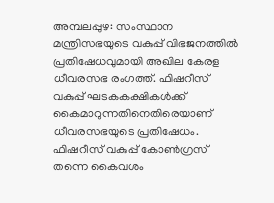അമ്പലപ്പുഴ: സംസ്ഥാന മന്ത്രിസഭയുടെ വകുപ്പ് വിഭജനത്തിൽ പ്രതിഷേധവുമായി അഖില കേരള ധീവരസഭ രംഗത്ത്. ഫിഷറീസ് വകുപ്പ് ഘടകകക്ഷികൾക്ക് കൈമാറുന്നതിനെതിരെയാണ് ധീവരസഭയുടെ പ്രതിഷേധം. ഫിഷറീസ് വകുപ്പ് കോൺഗ്രസ് തന്നെ കൈവശം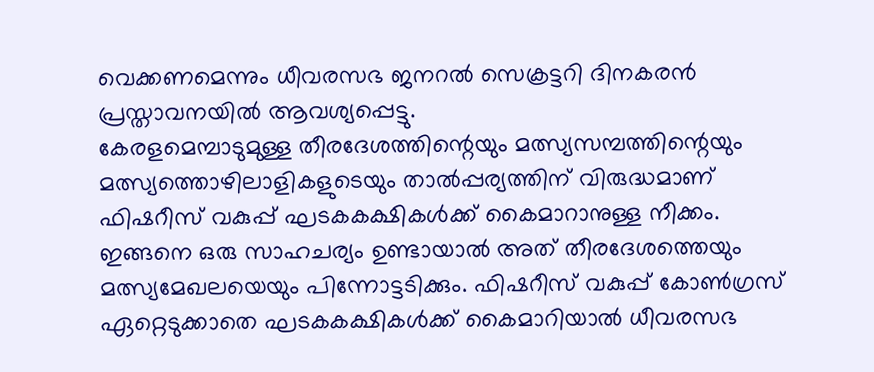വെക്കണമെന്നും ധീവരസഭ ജനറൽ സെക്രട്ടറി ദിനകരൻ പ്രസ്താവനയിൽ ആവശ്യപ്പെട്ടു.
കേരളമെമ്പാടുമുള്ള തീരദേശത്തിന്റെയും മത്സ്യസമ്പത്തിന്റെയും മത്സ്യത്തൊഴിലാളികളുടെയും താൽപ്പര്യത്തിന് വിരുദ്ധമാണ് ഫിഷറീസ് വകുപ്പ് ഘടകകക്ഷികൾക്ക് കൈമാറാനുള്ള നീക്കം. ഇങ്ങനെ ഒരു സാഹചര്യം ഉണ്ടായാൽ അത് തീരദേശത്തെയും മത്സ്യമേഖലയെയും പിന്നോട്ടടിക്കും. ഫിഷറീസ് വകുപ്പ് കോൺഗ്രസ് ഏറ്റെടുക്കാതെ ഘടകകക്ഷികൾക്ക് കൈമാറിയാൽ ധീവരസഭ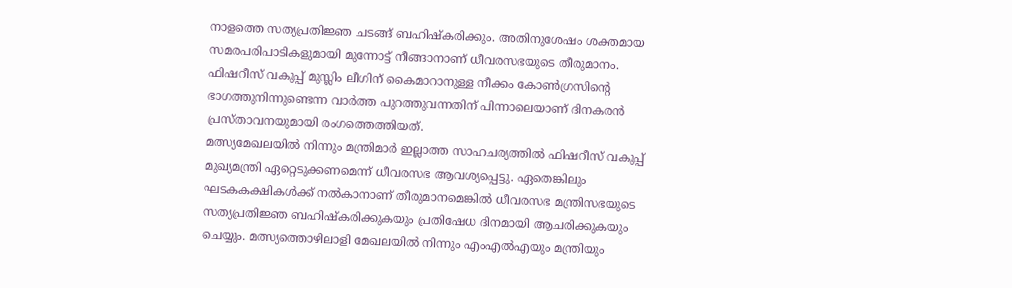നാളത്തെ സത്യപ്രതിജ്ഞ ചടങ്ങ് ബഹിഷ്കരിക്കും. അതിനുശേഷം ശക്തമായ സമരപരിപാടികളുമായി മുന്നോട്ട് നീങ്ങാനാണ് ധീവരസഭയുടെ തീരുമാനം. ഫിഷറീസ് വകുപ്പ് മുസ്ലിം ലീഗിന് കൈമാറാനുള്ള നീക്കം കോൺഗ്രസിന്റെ ഭാഗത്തുനിന്നുണ്ടെന്ന വാർത്ത പുറത്തുവന്നതിന് പിന്നാലെയാണ് ദിനകരൻ പ്രസ്താവനയുമായി രംഗത്തെത്തിയത്.
മത്സ്യമേഖലയിൽ നിന്നും മന്ത്രിമാർ ഇല്ലാത്ത സാഹചര്യത്തിൽ ഫിഷറീസ് വകുപ്പ് മുഖ്യമന്ത്രി ഏറ്റെടുക്കണമെന്ന് ധീവരസഭ ആവശ്യപ്പെട്ടു. ഏതെങ്കിലും ഘടകകക്ഷികൾക്ക് നൽകാനാണ് തീരുമാനമെങ്കിൽ ധീവരസഭ മന്ത്രിസഭയുടെ സത്യപ്രതിജ്ഞ ബഹിഷ്കരിക്കുകയും പ്രതിഷേധ ദിനമായി ആചരിക്കുകയും ചെയ്യും. മത്സ്യത്തൊഴിലാളി മേഖലയിൽ നിന്നും എംഎൽഎയും മന്ത്രിയും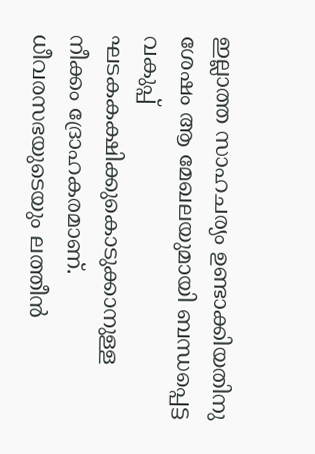ഇല്ലാത്ത സാഹചര്യം ഉണ്ടാക്കിയതിനു ശേഷം ആ മേഖലയുമായി ബന്ധപ്പെട്ട വകുപ്പ് ഘടകകക്ഷിക്കുകൊടുക്കാനുള്ള നീക്കം ദ്രോഹകരമാണ്. ധീവരസഭയുടെയും ലത്തീൻ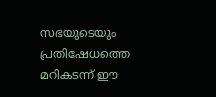സഭയുടെയും പ്രതിഷേധത്തെ മറികടന്ന് ഈ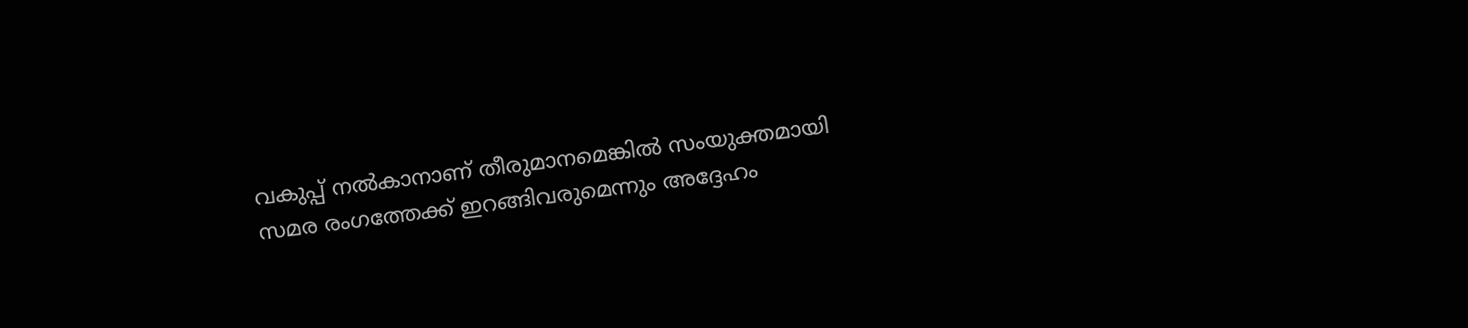വകുപ്പ് നൽകാനാണ് തീരുമാനമെങ്കിൽ സംയുക്തമായി സമര രംഗത്തേക്ക് ഇറങ്ങിവരുമെന്നും അദ്ദേഹം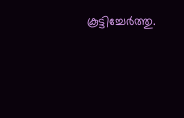കൂട്ടിച്ചേർത്തു.